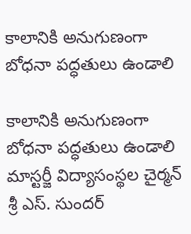కాలానికి అనుగుణంగా బోధనా పద్ధతులు ఉండాలి

కాలానికి అనుగుణంగా బోధనా పద్ధతులు ఉండాలి మాస్టర్జీ విద్యాసంస్థల చైర్మన్ శ్రీ ఎస్. సుందర్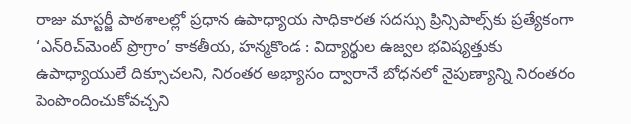రాజు మాస్టర్జీ పాఠశాలల్లో ప్రధాన ఉపాధ్యాయ సాధికారత సదస్సు ప్రిన్సిపాల్స్‌కు ప్రత్యేకంగా ‘ఎన్‌రిచ్‌మెంట్ ప్రొగ్రాం’ కాక‌తీయ‌, హ‌న్మ‌కొండ : విద్యార్థుల ఉజ్వల భవిష్యత్తుకు ఉపాధ్యాయులే దిక్సూచలని, నిరంతర అభ్యాసం ద్వారానే బోధనలో నైపుణ్యాన్ని నిరంతరం పెంపొందించుకోవచ్చని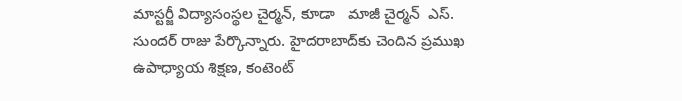మాస్టర్జీ విద్యాసంస్థల చైర్మన్, కూడా   మాజీ చైర్మన్  ఎస్. సుందర్ రాజు పేర్కొన్నారు. హైదరాబాద్‌కు చెందిన ప్రముఖ ఉపాధ్యాయ శిక్షణ, కంటెంట్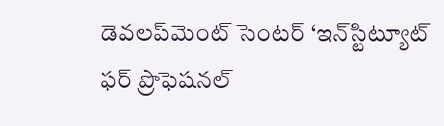డెవలప్‌మెంట్ సెంటర్ ‘ఇన్‌స్టిట్యూట్ ఫర్ ప్రొఫెషనల్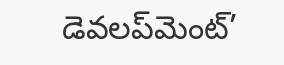డెవలప్‌మెంట్’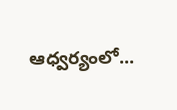ఆధ్వర్యంలో...